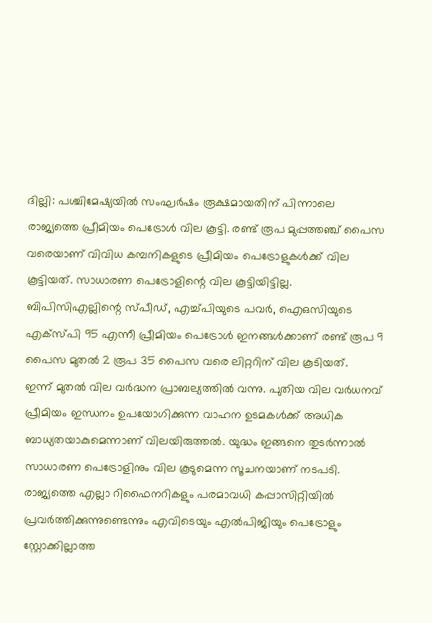ദില്ലി: പശ്ചിമേഷ്യയിൽ സംഘർഷം രൂക്ഷമായതിന് പിന്നാലെ രാജ്യത്തെ പ്രീമിയം പെട്രോൾ വില കൂട്ടി. രണ്ട് രൂപ മുപ്പത്തഞ്ച് പൈസ വരെയാണ് വിവിധ കമ്പനികളുടെ പ്രീമിയം പെട്രോളുകൾക്ക് വില കൂട്ടിയത്. സാധാരണ പെട്രോളിന്റെ വില കൂട്ടിയിട്ടില്ല. ബിപിസിഎല്ലിന്റെ സ്പീഡ്, എച്ച്പിയുടെ പവർ, ഐഒസിയുടെ എക്സ്പി 95 എന്നീ പ്രീമിയം പെട്രോൾ ഇനങ്ങൾക്കാണ് രണ്ട് രൂപ 9 പൈസ മുതൽ 2 രൂപ 35 പൈസ വരെ ലിറ്ററിന് വില കൂടിയത്.
ഇന്ന് മുതൽ വില വർദ്ധന പ്രാബല്യത്തിൽ വന്നു. പുതിയ വില വർധനവ് പ്രീമിയം ഇന്ധനം ഉപയോഗിക്കുന്ന വാഹന ഉടമകൾക്ക് അധിക ബാധ്യതയാകുമെന്നാണ് വിലയിരുത്തൽ. യുദ്ധം ഇങ്ങനെ തുടർന്നാൽ സാധാരണ പെട്രോളിനും വില കൂടുമെന്ന സൂചനയാണ് നടപടി. രാജ്യത്തെ എല്ലാ റിഫൈനറികളും പരമാവധി കപ്പാസിറ്റിയിൽ പ്രവർത്തിക്കുന്നുണ്ടെന്നും എവിടെയും എൽപിജിയും പെട്രോളും സ്റ്റോക്കില്ലാത്ത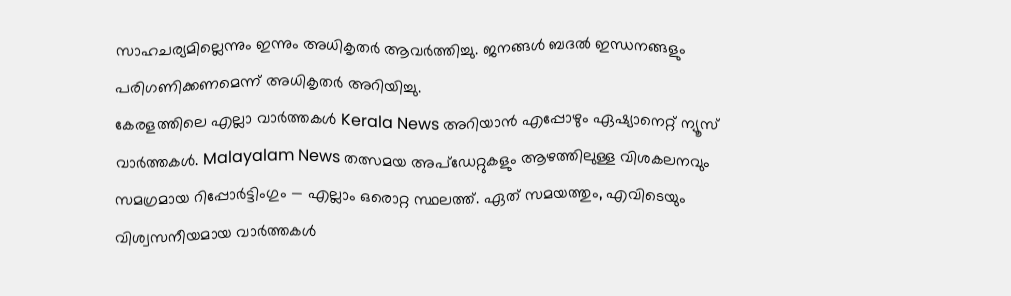സാഹചര്യമില്ലെന്നും ഇന്നും അധികൃതർ ആവർത്തിച്ചു. ജനങ്ങൾ ബദൽ ഇന്ധനങ്ങളും പരിഗണിക്കണമെന്ന് അധികൃതർ അറിയിച്ചു.
കേരളത്തിലെ എല്ലാ വാർത്തകൾ Kerala News അറിയാൻ എപ്പോഴും ഏഷ്യാനെറ്റ് ന്യൂസ് വാർത്തകൾ. Malayalam News തത്സമയ അപ്ഡേറ്റുകളും ആഴത്തിലുള്ള വിശകലനവും സമഗ്രമായ റിപ്പോർട്ടിംഗും — എല്ലാം ഒരൊറ്റ സ്ഥലത്ത്. ഏത് സമയത്തും, എവിടെയും വിശ്വസനീയമായ വാർത്തകൾ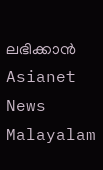ലഭിക്കാൻ Asianet News Malayalam